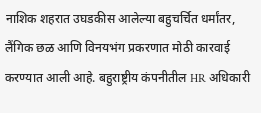नाशिक शहरात उघडकीस आलेल्या बहुचर्चित धर्मांतर, लैंगिक छळ आणि विनयभंग प्रकरणात मोठी कारवाई करण्यात आली आहे. बहुराष्ट्रीय कंपनीतील HR अधिकारी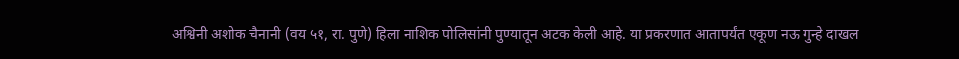अश्विनी अशोक चैनानी (वय ५१, रा. पुणे) हिला नाशिक पोलिसांनी पुण्यातून अटक केली आहे. या प्रकरणात आतापर्यंत एकूण नऊ गुन्हे दाखल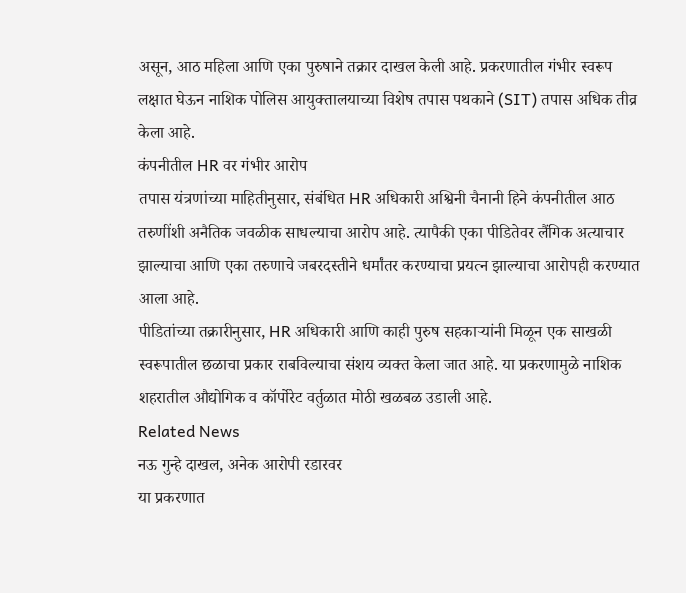असून, आठ महिला आणि एका पुरुषाने तक्रार दाखल केली आहे. प्रकरणातील गंभीर स्वरूप लक्षात घेऊन नाशिक पोलिस आयुक्तालयाच्या विशेष तपास पथकाने (SIT) तपास अधिक तीव्र केला आहे.
कंपनीतील HR वर गंभीर आरोप
तपास यंत्रणांच्या माहितीनुसार, संबंधित HR अधिकारी अश्विनी चैनानी हिने कंपनीतील आठ तरुणींशी अनैतिक जवळीक साधल्याचा आरोप आहे. त्यापैकी एका पीडितेवर लैंगिक अत्याचार झाल्याचा आणि एका तरुणाचे जबरदस्तीने धर्मांतर करण्याचा प्रयत्न झाल्याचा आरोपही करण्यात आला आहे.
पीडितांच्या तक्रारीनुसार, HR अधिकारी आणि काही पुरुष सहकाऱ्यांनी मिळून एक साखळी स्वरूपातील छळाचा प्रकार राबविल्याचा संशय व्यक्त केला जात आहे. या प्रकरणामुळे नाशिक शहरातील औद्योगिक व कॉर्पोरेट वर्तुळात मोठी खळबळ उडाली आहे.
Related News
नऊ गुन्हे दाखल, अनेक आरोपी रडारवर
या प्रकरणात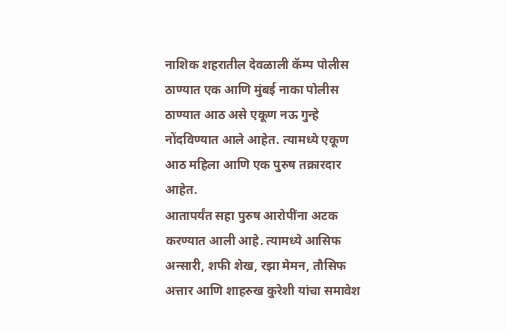नाशिक शहरातील देवळाली कॅम्प पोलीस ठाण्यात एक आणि मुंबई नाका पोलीस ठाण्यात आठ असे एकूण नऊ गुन्हे नोंदविण्यात आले आहेत. त्यामध्ये एकूण आठ महिला आणि एक पुरुष तक्रारदार आहेत.
आतापर्यंत सहा पुरुष आरोपींना अटक करण्यात आली आहे. त्यामध्ये आसिफ अन्सारी, शफी शेख, रझा मेमन, तौसिफ अत्तार आणि शाहरुख कुरेशी यांचा समावेश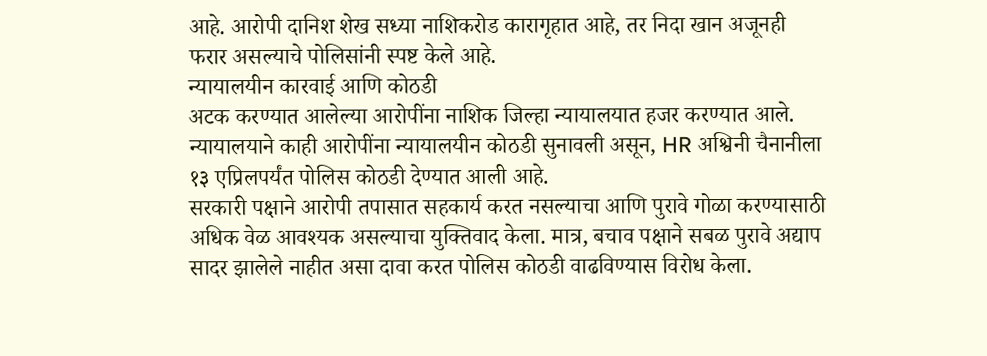आहे. आरोपी दानिश शेख सध्या नाशिकरोड कारागृहात आहे, तर निदा खान अजूनही फरार असल्याचे पोलिसांनी स्पष्ट केले आहे.
न्यायालयीन कारवाई आणि कोठडी
अटक करण्यात आलेल्या आरोपींना नाशिक जिल्हा न्यायालयात हजर करण्यात आले. न्यायालयाने काही आरोपींना न्यायालयीन कोठडी सुनावली असून, HR अश्विनी चैनानीला १३ एप्रिलपर्यंत पोलिस कोठडी देण्यात आली आहे.
सरकारी पक्षाने आरोपी तपासात सहकार्य करत नसल्याचा आणि पुरावे गोळा करण्यासाठी अधिक वेळ आवश्यक असल्याचा युक्तिवाद केला. मात्र, बचाव पक्षाने सबळ पुरावे अद्याप सादर झालेले नाहीत असा दावा करत पोलिस कोठडी वाढविण्यास विरोध केला.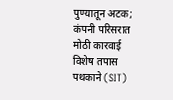पुण्यातून अटक; कंपनी परिसरात मोठी कारवाई
विशेष तपास पथकाने (SIT)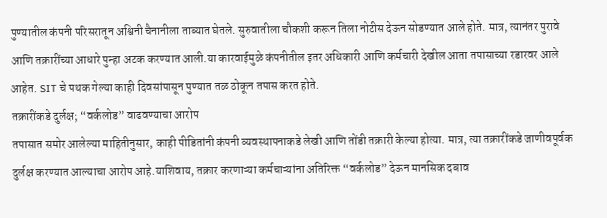पुण्यातील कंपनी परिसरातून अश्विनी चैनानीला ताब्यात घेतले. सुरुवातीला चौकशी करून तिला नोटीस देऊन सोडण्यात आले होते. मात्र, त्यानंतर पुरावे आणि तक्रारींच्या आधारे पुन्हा अटक करण्यात आली.या कारवाईमुळे कंपनीतील इतर अधिकारी आणि कर्मचारी देखील आता तपासाच्या रडारवर आले आहेत. SIT चे पथक गेल्या काही दिवसांपासून पुण्यात तळ ठोकून तपास करत होते.
तक्रारींकडे दुर्लक्ष; “वर्कलोड” वाढवण्याचा आरोप
तपासात समोर आलेल्या माहितीनुसार, काही पीडितांनी कंपनी व्यवस्थापनाकडे लेखी आणि तोंडी तक्रारी केल्या होत्या. मात्र, त्या तक्रारींकडे जाणीवपूर्वक दुर्लक्ष करण्यात आल्याचा आरोप आहे.याशिवाय, तक्रार करणाऱ्या कर्मचाऱ्यांना अतिरिक्त “वर्कलोड” देऊन मानसिक दबाव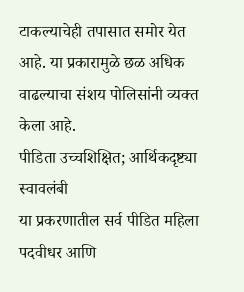टाकल्याचेही तपासात समोर येत आहे. या प्रकारामुळे छळ अधिक वाढल्याचा संशय पोलिसांनी व्यक्त केला आहे.
पीडिता उच्चशिक्षित; आर्थिकदृष्ट्या स्वावलंबी
या प्रकरणातील सर्व पीडित महिला पदवीधर आणि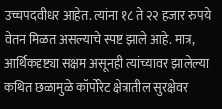उच्चपदवीधर आहेत. त्यांना १८ ते २२ हजार रुपये वेतन मिळत असल्याचे स्पष्ट झाले आहे. मात्र, आर्थिकदृष्ट्या सक्षम असूनही त्यांच्यावर झालेल्या कथित छळामुळे कॉर्पोरेट क्षेत्रातील सुरक्षेवर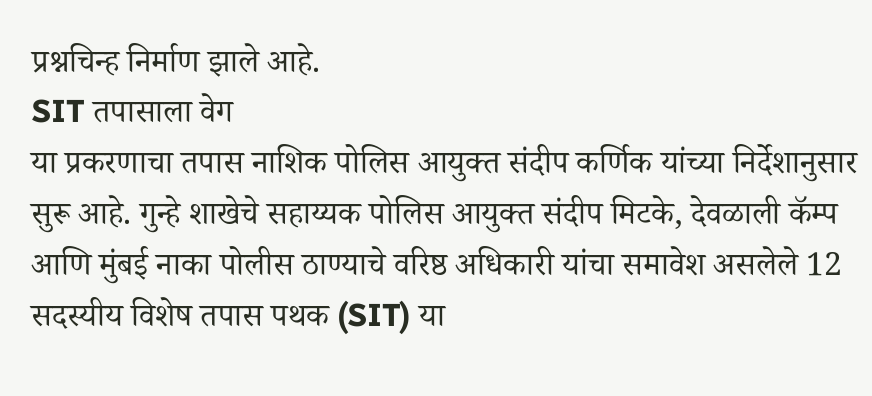प्रश्नचिन्ह निर्माण झाले आहे.
SIT तपासाला वेग
या प्रकरणाचा तपास नाशिक पोलिस आयुक्त संदीप कर्णिक यांच्या निर्देशानुसार सुरू आहे. गुन्हे शाखेचे सहाय्यक पोलिस आयुक्त संदीप मिटके, देवळाली कॅम्प आणि मुंबई नाका पोलीस ठाण्याचे वरिष्ठ अधिकारी यांचा समावेश असलेले 12 सदस्यीय विशेष तपास पथक (SIT) या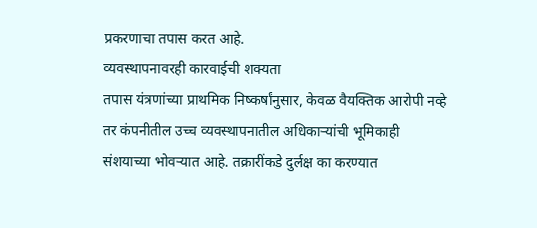प्रकरणाचा तपास करत आहे.
व्यवस्थापनावरही कारवाईची शक्यता
तपास यंत्रणांच्या प्राथमिक निष्कर्षांनुसार, केवळ वैयक्तिक आरोपी नव्हे तर कंपनीतील उच्च व्यवस्थापनातील अधिकाऱ्यांची भूमिकाही संशयाच्या भोवऱ्यात आहे. तक्रारींकडे दुर्लक्ष का करण्यात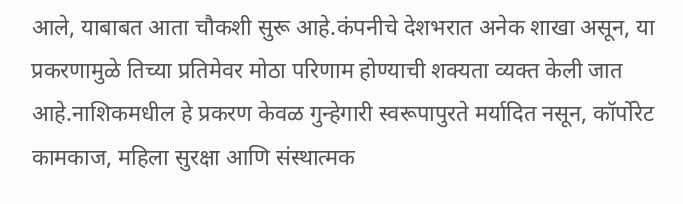आले, याबाबत आता चौकशी सुरू आहे.कंपनीचे देशभरात अनेक शाखा असून, या प्रकरणामुळे तिच्या प्रतिमेवर मोठा परिणाम होण्याची शक्यता व्यक्त केली जात आहे.नाशिकमधील हे प्रकरण केवळ गुन्हेगारी स्वरूपापुरते मर्यादित नसून, कॉर्पोरेट कामकाज, महिला सुरक्षा आणि संस्थात्मक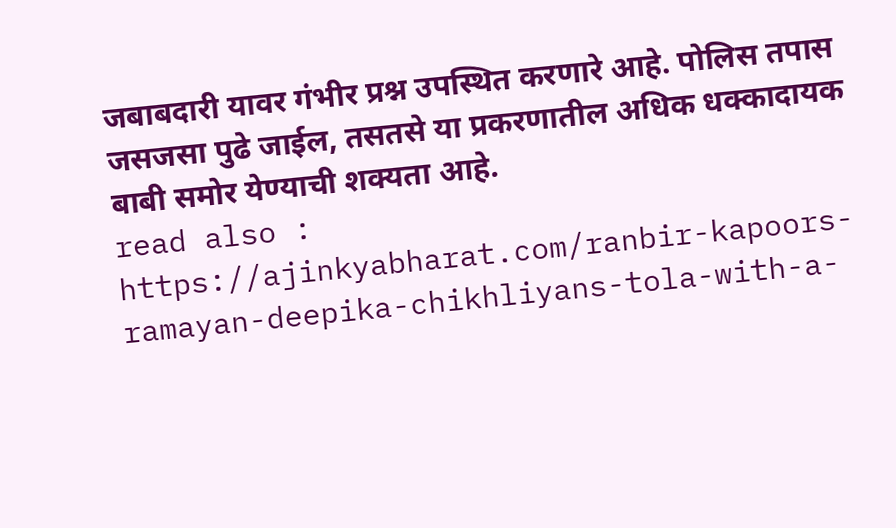जबाबदारी यावर गंभीर प्रश्न उपस्थित करणारे आहे. पोलिस तपास जसजसा पुढे जाईल, तसतसे या प्रकरणातील अधिक धक्कादायक बाबी समोर येण्याची शक्यता आहे.
read also : https://ajinkyabharat.com/ranbir-kapoors-ramayan-deepika-chikhliyans-tola-with-a-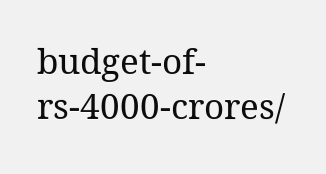budget-of-rs-4000-crores/